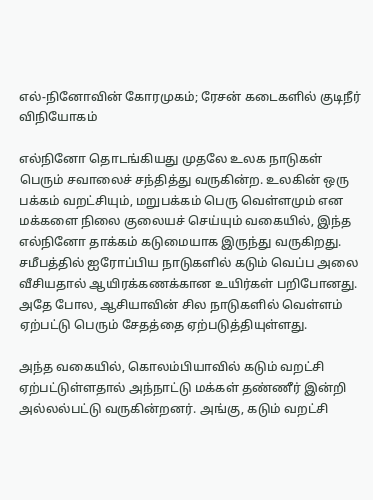எல்-நினோவின் கோரமுகம்; ரேசன் கடைகளில் குடிநீர் விநியோகம்

எல்நினோ தொடங்கியது முதலே உலக நாடுகள் பெரும் சவாலைச் சந்தித்து வருகின்ற. உலகின் ஒரு பக்கம் வறட்சியும், மறுபக்கம் பெரு வெள்ளமும் என மக்களை நிலை குலையச் செய்யும் வகையில், இந்த எல்நினோ தாக்கம் கடுமையாக இருந்து வருகிறது. சமீபத்தில் ஐரோப்பிய நாடுகளில் கடும் வெப்ப அலை வீசியதால் ஆயிரக்கணக்கான உயிர்கள் பறிபோனது. அதே போல, ஆசியாவின் சில நாடுகளில் வெள்ளம் ஏற்பட்டு பெரும் சேதத்தை ஏற்படுத்தியுள்ளது.

அந்த வகையில், கொலம்பியாவில் கடும் வறட்சி ஏற்பட்டுள்ளதால் அந்நாட்டு மக்கள் தண்ணீர் இன்றி அல்லல்பட்டு வருகின்றனர். அங்கு, கடும் வறட்சி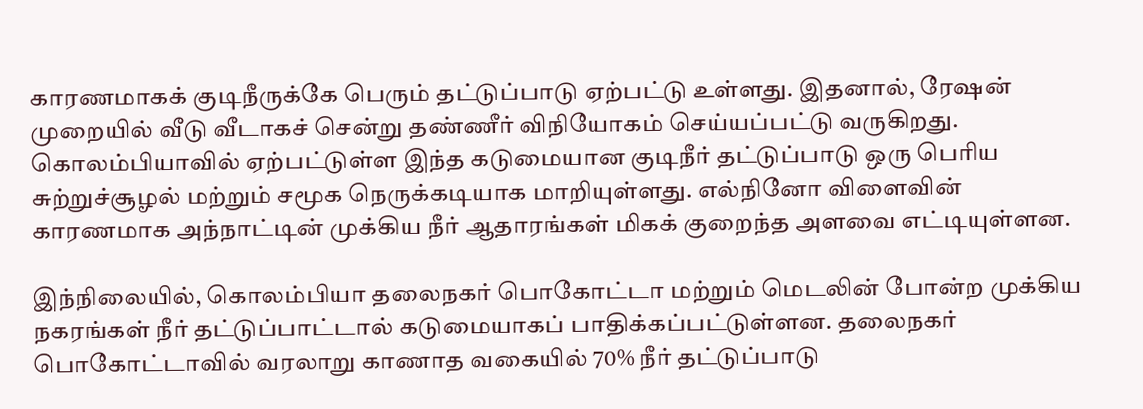காரணமாகக் குடிநீருக்கே பெரும் தட்டுப்பாடு ஏற்பட்டு உள்ளது. இதனால், ரேஷன் முறையில் வீடு வீடாகச் சென்று தண்ணீர் விநியோகம் செய்யப்பட்டு வருகிறது. கொலம்பியாவில் ஏற்பட்டுள்ள இந்த கடுமையான குடிநீர் தட்டுப்பாடு ஒரு பெரிய சுற்றுச்சூழல் மற்றும் சமூக நெருக்கடியாக மாறியுள்ளது. எல்நினோ விளைவின் காரணமாக அந்நாட்டின் முக்கிய நீர் ஆதாரங்கள் மிகக் குறைந்த அளவை எட்டியுள்ளன.

இந்நிலையில், கொலம்பியா தலைநகர் பொகோட்டா மற்றும் மெடலின் போன்ற முக்கிய நகரங்கள் நீர் தட்டுப்பாட்டால் கடுமையாகப் பாதிக்கப்பட்டுள்ளன. தலைநகர் பொகோட்டாவில் வரலாறு காணாத வகையில் 70% நீர் தட்டுப்பாடு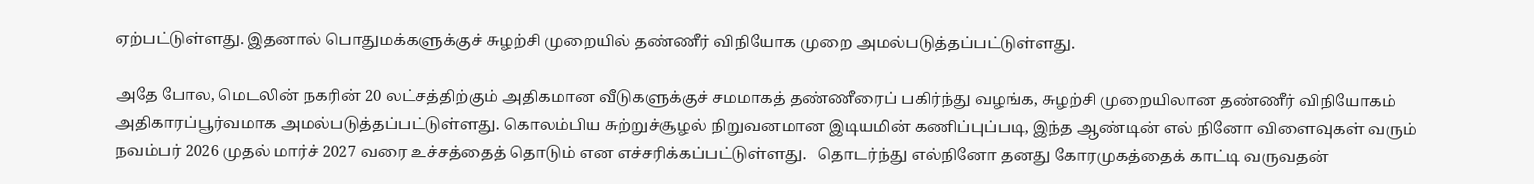ஏற்பட்டுள்ளது. இதனால் பொதுமக்களுக்குச் சுழற்சி முறையில் தண்ணீர் விநியோக முறை அமல்படுத்தப்பட்டுள்ளது.

அதே போல, மெடலின் நகரின் 20 லட்சத்திற்கும் அதிகமான வீடுகளுக்குச் சமமாகத் தண்ணீரைப் பகிர்ந்து வழங்க, சுழற்சி முறையிலான தண்ணீர் விநியோகம் அதிகாரப்பூர்வமாக அமல்படுத்தப்பட்டுள்ளது. கொலம்பிய சுற்றுச்சூழல் நிறுவனமான இடியமின் கணிப்புப்படி, இந்த ஆண்டின் எல் நினோ விளைவுகள் வரும் நவம்பர் 2026 முதல் மார்ச் 2027 வரை உச்சத்தைத் தொடும் என எச்சரிக்கப்பட்டுள்ளது.   தொடர்ந்து எல்நினோ தனது கோரமுகத்தைக் காட்டி வருவதன்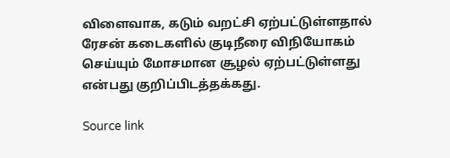விளைவாக, கடும் வறட்சி ஏற்பட்டுள்ளதால் ரேசன் கடைகளில் குடிநீரை விநியோகம் செய்யும் மோசமான சூழல் ஏற்பட்டுள்ளது என்பது குறிப்பிடத்தக்கது.

Source link